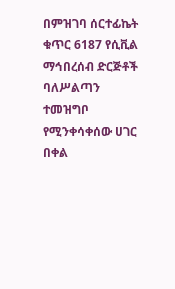በምዝገባ ሰርተፊኬት ቁጥር 6187 የሲቪል ማኅበረሰብ ድርጅቶች ባለሥልጣን ተመዝግቦ የሚንቀሳቀሰው ሀገር በቀል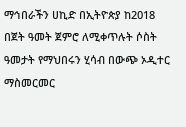ማኅበራችን ሀኪድ በኢትዮጵያ ከ2018 በጀት ዓመት ጀምሮ ለሚቀጥሉት ሶስት ዓመታት የማህበሩን ሂሳብ በውጭ ኦዲተር ማስመርመር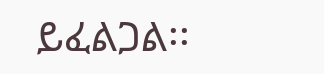ይፈልጋል፡፡